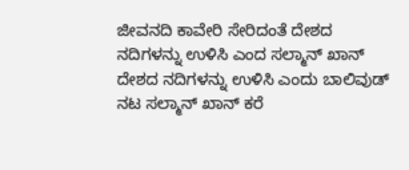ಜೀವನದಿ ಕಾವೇರಿ ಸೇರಿದಂತೆ ದೇಶದ ನದಿಗಳನ್ನು ಉಳಿಸಿ ಎಂದ ಸಲ್ಮಾನ್ ಖಾನ್
ದೇಶದ ನದಿಗಳನ್ನು ಉಳಿಸಿ ಎಂದು ಬಾಲಿವುಡ್ ನಟ ಸಲ್ಮಾನ್ ಖಾನ್ ಕರೆ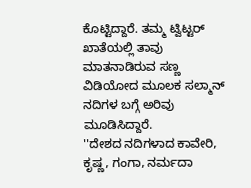ಕೊಟ್ಟಿದ್ದಾರೆ. ತಮ್ಮ ಟ್ವಿಟ್ಟರ್ ಖಾತೆಯಲ್ಲಿ ತಾವು ಮಾತನಾಡಿರುವ ಸಣ್ಣ ವಿಡಿಯೋದ ಮೂಲಕ ಸಲ್ಮಾನ್ ನದಿಗಳ ಬಗ್ಗೆ ಅರಿವು ಮೂಡಿಸಿದ್ದಾರೆ.
''ದೇಶದ ನದಿಗಳಾದ ಕಾವೇರಿ, ಕೃಷ್ಣ, ಗಂಗಾ, ನರ್ಮದಾ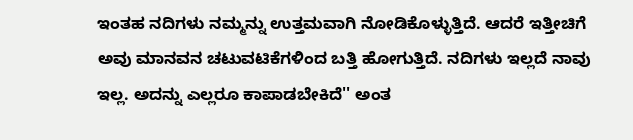ಇಂತಹ ನದಿಗಳು ನಮ್ಮನ್ನು ಉತ್ತಮವಾಗಿ ನೋಡಿಕೊಳ್ಳುತ್ತಿದೆ. ಆದರೆ ಇತ್ತೀಚಿಗೆ ಅವು ಮಾನವನ ಚಟುವಟಿಕೆಗಳಿಂದ ಬತ್ತಿ ಹೋಗುತ್ತಿದೆ. ನದಿಗಳು ಇಲ್ಲದೆ ನಾವು ಇಲ್ಲ. ಅದನ್ನು ಎಲ್ಲರೂ ಕಾಪಾಡಬೇಕಿದೆ'' ಅಂತ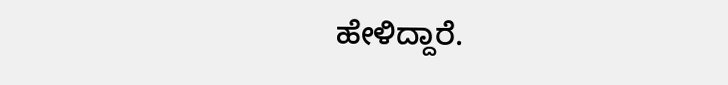ಹೇಳಿದ್ದಾರೆ.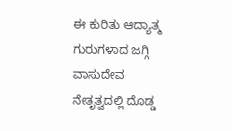ಈ ಕುರಿತು ಆದ್ಯಾತ್ಮ ಗುರುಗಳಾದ ಜಗ್ಗಿ ವಾಸುದೇವ ನೇತೃತ್ವದಲ್ಲಿ ದೊಡ್ಡ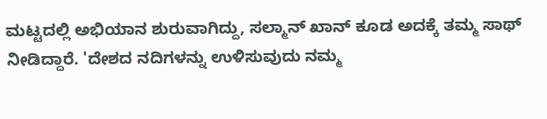ಮಟ್ಟದಲ್ಲಿ ಅಭಿಯಾನ ಶುರುವಾಗಿದ್ದು, ಸಲ್ಮಾನ್ ಖಾನ್ ಕೂಡ ಅದಕ್ಕೆ ತಮ್ಮ ಸಾಥ್ ನೀಡಿದ್ದಾರೆ. 'ದೇಶದ ನದಿಗಳನ್ನು ಉಳಿಸುವುದು ನಮ್ಮ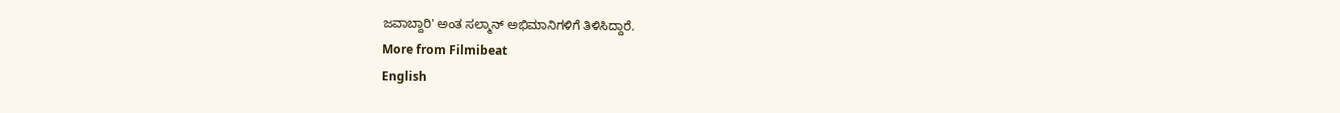ಜವಾಬ್ದಾರಿ' ಅಂತ ಸಲ್ಮಾನ್ ಅಭಿಮಾನಿಗಳಿಗೆ ತಿಳಿಸಿದ್ದಾರೆ.
More from Filmibeat
English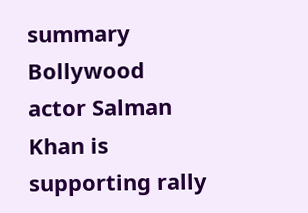summary
Bollywood actor Salman Khan is supporting rally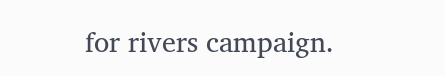for rivers campaign.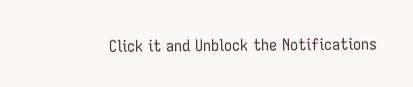Click it and Unblock the Notifications